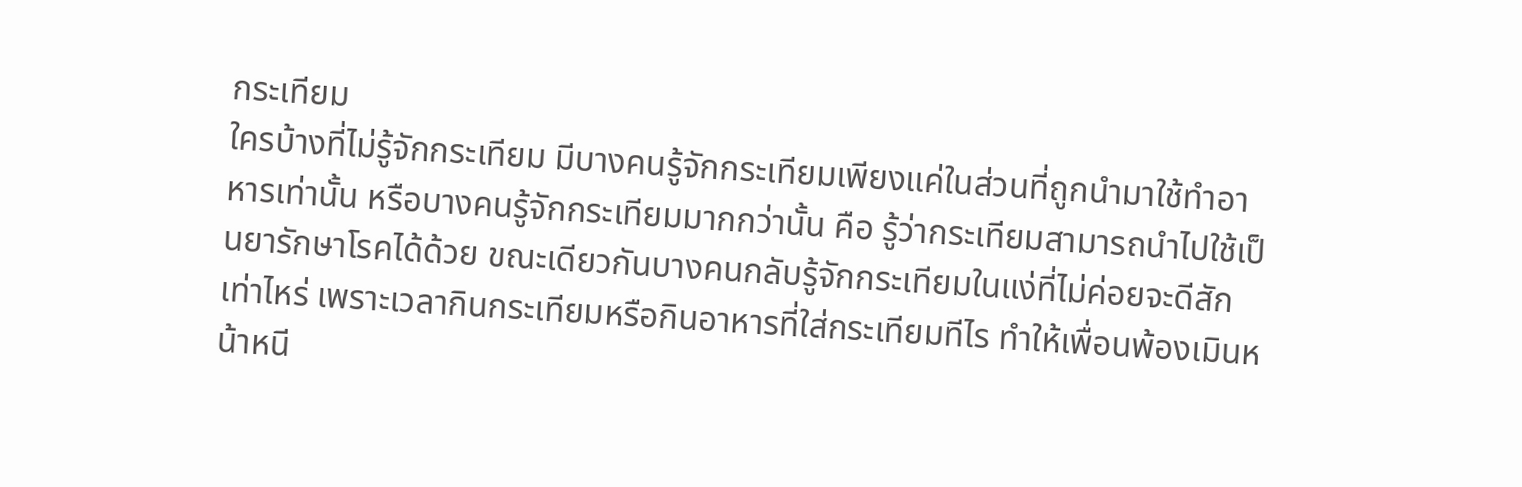กระเทียม
ใครบ้างที่ไม่รู้จักกระเทียม มีบางคนรู้จักกระเทียมเพียงแค่ในส่วนที่ถูกนำมาใช้ทำอาหารเท่านั้น หรือบางคนรู้จักกระเทียมมากกว่านั้น คือ รู้ว่ากระเทียมสามารถนำไปใช้เป็นยารักษาโรคได้ด้วย ขณะเดียวกันบางคนกลับรู้จักกระเทียมในแง่ที่ไม่ค่อยจะดีสักเท่าไหร่ เพราะเวลากินกระเทียมหรือกินอาหารที่ใส่กระเทียมทีไร ทำให้เพื่อนพ้องเมินหน้าหนี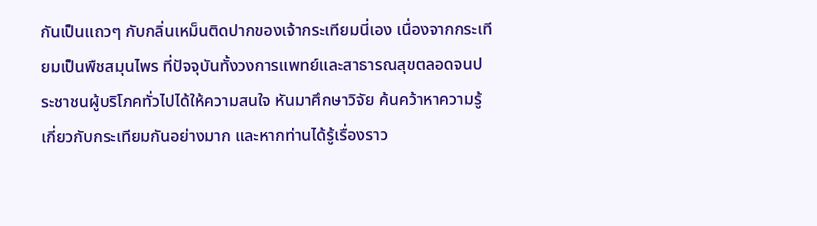กันเป็นแถวๆ กับกลิ่นเหม็นติดปากของเจ้ากระเทียมนี่เอง เนื่องจากกระเทียมเป็นพืชสมุนไพร ที่ปัจจุบันทั้งวงการแพทย์และสาธารณสุขตลอดจนประชาชนผู้บริโภคทั่วไปได้ให้ความสนใจ หันมาศึกษาวิจัย ค้นคว้าหาความรู้เกี่ยวกับกระเทียมกันอย่างมาก และหากท่านได้รู้เรื่องราว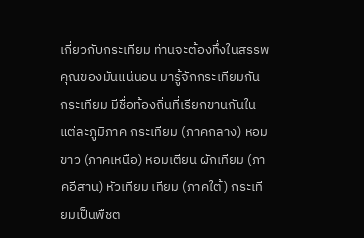เกี่ยวกับกระเทียม ท่านจะต้องทึ่งในสรรพคุณของมันแน่นอน มารู้จักกระเทียมกัน กระเทียม มีชื่อท้องถิ่นที่เรียกขานกันในแต่ละภูมิภาค กระเทียม (ภาคกลาง) หอมขาว (ภาคเหนือ) หอมเตียน ผักเทียม (ภาคอีสาน) หัวเทียม เทียม (ภาคใต้) กระเทียมเป็นพืชต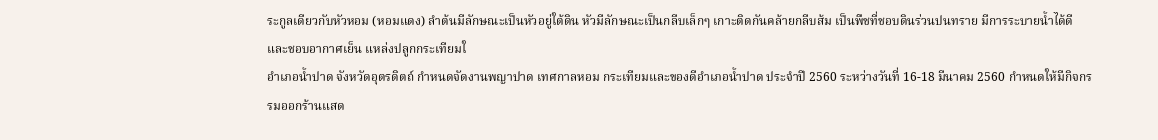ระกูลเดียวกับหัวหอม (หอมแดง) ลำต้นมีลักษณะเป็นหัวอยู่ใต้ดิน หัวมีลักษณะเป็นกลีบเล็กๆ เกาะติดกันคล้ายกลีบส้ม เป็นพืชที่ชอบดินร่วนปนทราย มีการระบายน้ำได้ดี และชอบอากาศเย็น แหล่งปลูกกระเทียมใ
อำเภอน้ำปาด จังหวัดอุตรดิตถ์ กำหนดจัดงานพญาปาด เทศกาลหอม กระเทียมและของดีอำเภอน้ำปาด ประจำปี 2560 ระหว่างวันที่ 16-18 มีนาคม 2560 กำหนดให้มีกิจกรรมออกร้านแสด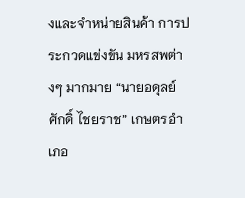งและจำหน่ายสินค้า การประกวดแข่งขัน มหรสพต่างๆ มากมาย “นายอดุลย์ศักดิ์ ไชยราช” เกษตรอำเภอ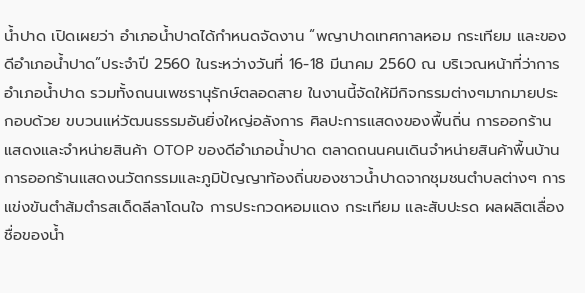น้ำปาด เปิดเผยว่า อำเภอน้ำปาดได้กำหนดจัดงาน “พญาปาดเทศกาลหอม กระเทียม และของดีอำเภอน้ำปาด”ประจำปี 2560 ในระหว่างวันที่ 16-18 มีนาคม 2560 ณ บริเวณหน้าที่ว่าการอำเภอน้ำปาด รวมทั้งถนนเพชรานุรักษ์ตลอดสาย ในงานนี้จัดให้มีกิจกรรมต่างๆมากมายประกอบด้วย ขบวนแห่วัฒนธรรมอันยิ่งใหญ่อลังการ ศิลปะการแสดงของพื้นถิ่น การออกร้านแสดงและจำหน่ายสินค้า OTOP ของดีอำเภอน้ำปาด ตลาดถนนคนเดินจำหน่ายสินค้าพื้นบ้าน การออกร้านแสดงนวัตกรรมและภูมิปัญญาท้องถิ่นของชาวน้ำปาดจากชุมชนตำบลต่างๆ การแข่งขันตำส้มตำรสเด็ดลีลาโดนใจ การประกวดหอมแดง กระเทียม และสับปะรด ผลผลิตเลื่องชื่อของน้ำ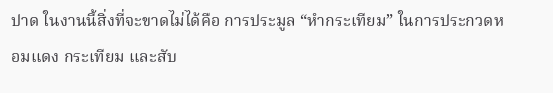ปาด ในงานนี้สิ่งที่จะขาดไม่ได้คือ การประมูล “หำกระเทียม” ในการประกวดหอมแดง กระเทียม และสับ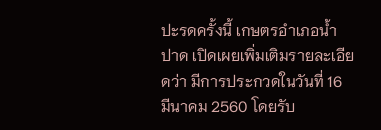ปะรดครั้งนี้ เกษตรอำเภอน้ำปาด เปิดเผยเพิ่มเติมรายละเอียดว่า มีการประกวดในวันที่ 16 มีนาคม 2560 โดยรับ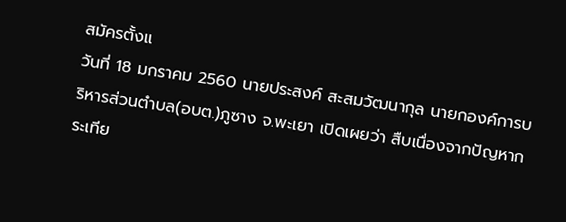สมัครตั้งแ
วันที่ 18 มกราคม 2560 นายประสงค์ สะสมวัฒนากุล นายกองค์การบริหารส่วนตำบล(อบต.)ภูซาง จ.พะเยา เปิดเผยว่า สืบเนื่องจากปัญหากระเทีย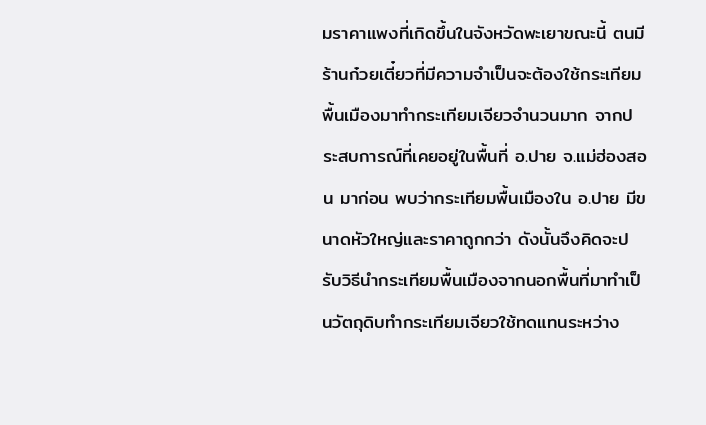มราคาแพงที่เกิดขึ้นในจังหวัดพะเยาขณะนี้ ตนมีร้านก๋วยเตี๋ยวที่มีความจำเป็นจะต้องใช้กระเทียมพื้นเมืองมาทำกระเทียมเจียวจำนวนมาก จากประสบการณ์ที่เคยอยู่ในพื้นที่ อ.ปาย จ.แม่ฮ่องสอน มาก่อน พบว่ากระเทียมพื้นเมืองใน อ.ปาย มีขนาดหัวใหญ่และราคาถูกกว่า ดังนั้นจึงคิดจะปรับวิธีนำกระเทียมพื้นเมืองจากนอกพื้นที่มาทำเป็นวัตถุดิบทำกระเทียมเจียวใช้ทดแทนระหว่าง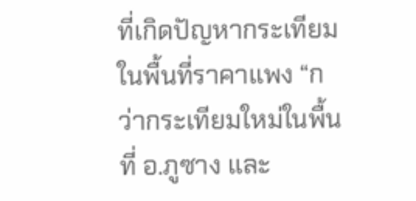ที่เกิดปัญหากระเทียมในพื้นที่ราคาแพง “กว่ากระเทียมใหม่ในพื้นที่ อ.ภูซาง และ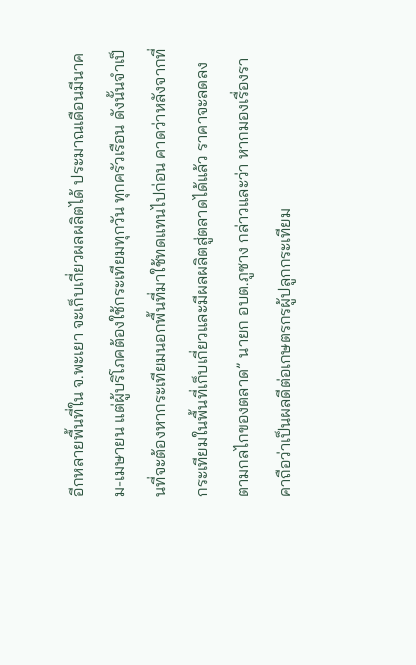อีกหลายพื้นที่ใน จ.พะเยา จะเก็บเกี่ยวผลผลิตได้ ประมาณเดือนมีนาคม-เมษายน แต่ผู้บริโภคต้องใช้กระเทียมทุกวัน ทุกครัวเรือน ดังนั้นจำเป็นที่จะต้องหากระเทียมนอกพื้นที่มาใช้ทดแทนไปก่อน คาดว่าหลังจากที่กระเทียมในพื้นที่เก็บเกี่ยวและมีผลผลิตสู่ตลาดได้แล้ว ราคาจะลดลงตามกลไกของตลาด” นายก อบต.ภูซาง กล่าวและว่า หากมองเรื่องราคาถือว่าเป็นผลดีต่อเกษตรกรผู้ปลูกกระเทียม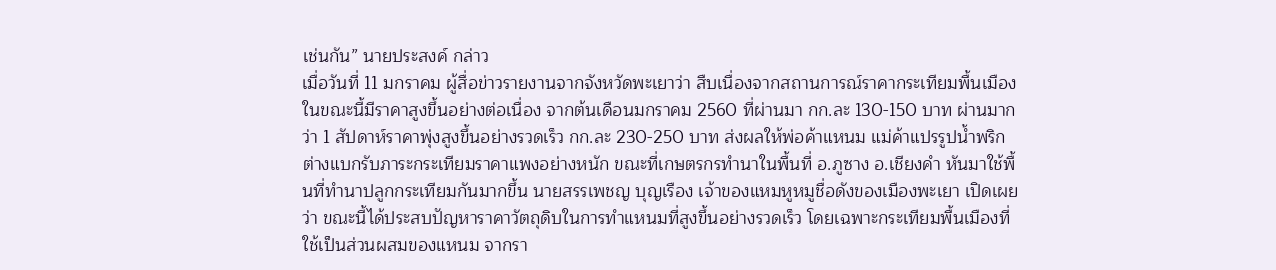เช่นกัน” นายประสงค์ กล่าว
เมื่อวันที่ 11 มกราคม ผู้สื่อข่าวรายงานจากจังหวัดพะเยาว่า สืบเนื่องจากสถานการณ์ราคากระเทียมพื้นเมืองในขณะนี้มีราคาสูงขึ้นอย่างต่อเนื่อง จากต้นเดือนมกราคม 2560 ที่ผ่านมา กก.ละ 130-150 บาท ผ่านมากว่า 1 สัปดาห์ราคาพุ่งสูงขึ้นอย่างรวดเร็ว กก.ละ 230-250 บาท ส่งผลให้พ่อค้าแหนม แม่ค้าแปรรูปน้ำพริกต่างแบกรับภาระกระเทียมราคาแพงอย่างหนัก ขณะที่เกษตรกรทำนาในพื้นที่ อ.ภูซาง อ.เชียงคำ หันมาใช้พื้นที่ทำนาปลูกกระเทียมกันมากขึ้น นายสรรเพชญ บุญเรือง เจ้าของแหมหูหมูชื่อดังของเมืองพะเยา เปิดเผยว่า ขณะนี้ได้ประสบปัญหาราคาวัตถุดิบในการทำแหนมที่สูงขึ้นอย่างรวดเร็ว โดยเฉพาะกระเทียมพื้นเมืองที่ใช้เป็นส่วนผสมของแหนม จากรา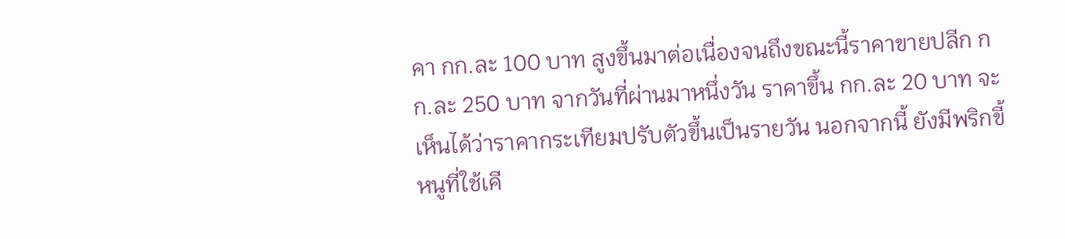คา กก.ละ 100 บาท สูงขึ้นมาต่อเนื่องจนถึงขณะนี้ราคาขายปลีก กก.ละ 250 บาท จากวันที่ผ่านมาหนึ่งวัน ราคาขึ้น กก.ละ 20 บาท จะเห็นได้ว่าราคากระเทียมปรับตัวขึ้นเป็นรายวัน นอกจากนี้ ยังมีพริกขี้หนูที่ใช้เคี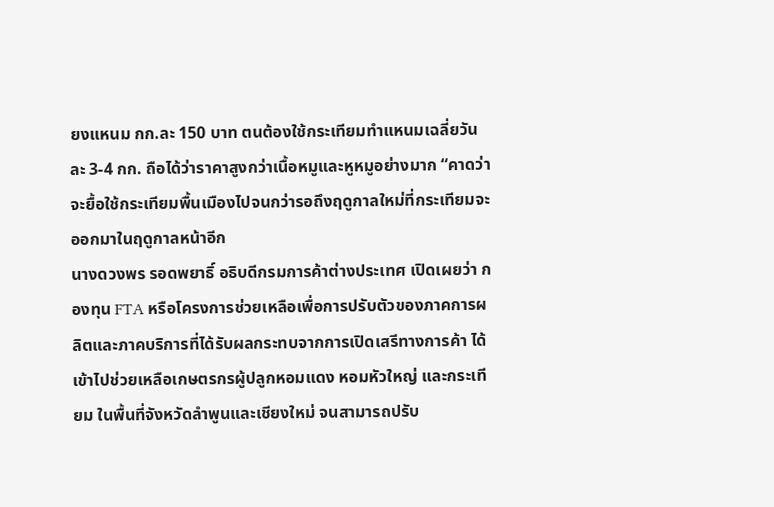ยงแหนม กก.ละ 150 บาท ตนต้องใช้กระเทียมทำแหนมเฉลี่ยวันละ 3-4 กก. ถือได้ว่าราคาสูงกว่าเนื้อหมูและหูหมูอย่างมาก “คาดว่าจะยื้อใช้กระเทียมพื้นเมืองไปจนกว่ารอถึงฤดูกาลใหม่ที่กระเทียมจะออกมาในฤดูกาลหน้าอีก
นางดวงพร รอดพยาธิ์ อธิบดีกรมการค้าต่างประเทศ เปิดเผยว่า กองทุน FTA หรือโครงการช่วยเหลือเพื่อการปรับตัวของภาคการผลิตและภาคบริการที่ได้รับผลกระทบจากการเปิดเสรีทางการค้า ได้เข้าไปช่วยเหลือเกษตรกรผู้ปลูกหอมแดง หอมหัวใหญ่ และกระเทียม ในพื้นที่จังหวัดลำพูนและเชียงใหม่ จนสามารถปรับ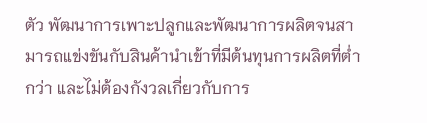ตัว พัฒนาการเพาะปลูกและพัฒนาการผลิตจนสามารถแข่งขันกับสินค้านำเข้าที่มีต้นทุนการผลิตที่ต่ำกว่า และไม่ต้องกังวลเกี่ยวกับการ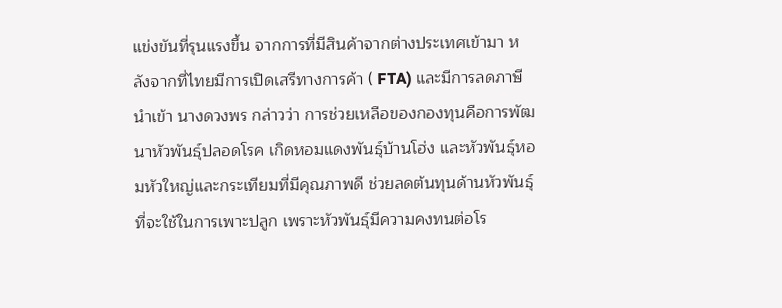แข่งขันที่รุนแรงขึ้น จากการที่มีสินค้าจากต่างประเทศเข้ามา หลังจากที่ไทยมีการเปิดเสรีทางการค้า ( FTA) และมีการลดภาษีนำเข้า นางดวงพร กล่าวว่า การช่วยเหลือของกองทุนคือการพัฒนาหัวพันธุ์ปลอดโรค เกิดหอมแดงพันธุ์บ้านโฮ่ง และหัวพันธุ์หอมหัวใหญ่และกระเทียมที่มีคุณภาพดี ช่วยลดต้นทุนด้านหัวพันธุ์ที่จะใช้ในการเพาะปลูก เพราะหัวพันธุ์มีความคงทนต่อโร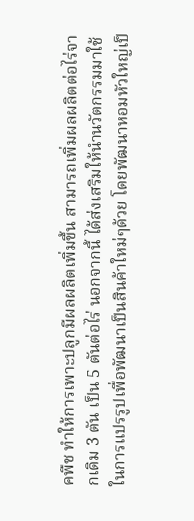คพืช ทำให้การเพาะปลูกมีผลผลิตเพิ่มขึ้น สามารถเพิ่มผลผลิตต่อไร่จากเดิม 3 ตัน เป็น 5 ตันต่อไร่ นอกจากนี้ ได้ส่งเสริมให้นำนวัตกรรมมาใช้ในการแปรรูปเพื่อพัฒนาเป็นสินค้าใหม่ๆด้วย โดยพัฒนาหอมหัวใหญ่เป็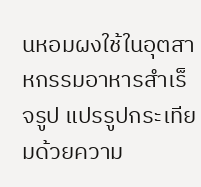นหอมผงใช้ในอุตสาหกรรมอาหารสำเร็จรูป แปรรูปกระเทียมด้วยความ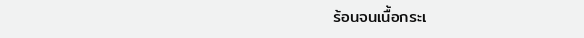ร้อนจนเนื้อกระเ